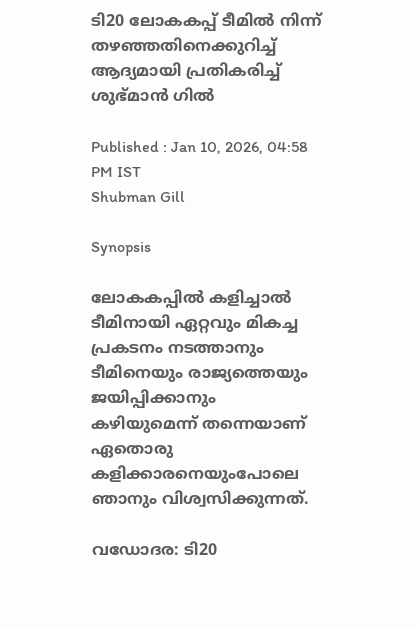ടി20 ലോകകപ്പ് ടീമില്‍ നിന്ന് തഴഞ്ഞതിനെക്കുറിച്ച് ആദ്യമായി പ്രതികരിച്ച് ശുഭ്മാന്‍ ഗില്‍

Published : Jan 10, 2026, 04:58 PM IST
Shubman Gill

Synopsis

ലോകകപ്പില്‍ കളിച്ചാൽ ടീമിനായി ഏറ്റവും മികച്ച പ്രകടനം നടത്താനും ടീമിനെയും രാജ്യത്തെയും ജയിപ്പിക്കാനും കഴിയുമെന്ന് തന്നെയാണ് ഏതൊരു കളിക്കാരനെയുംപോലെ ഞാനും വിശ്വസിക്കുന്നത്.

വഡോദര: ടി20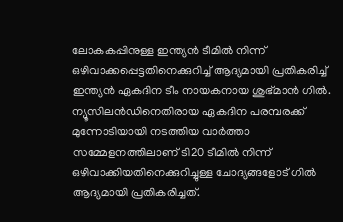ലോകകപ്പിനുള്ള ഇന്ത്യൻ ടീമില്‍ നിന്ന് ഒഴിവാക്കപ്പെട്ടതിനെക്കുറിച്ച് ആദ്യമായി പ്രതികരിച്ച് ഇന്ത്യൻ ഏകദിന ടീം നായകനായ ശുഭ്മാന്‍ ഗില്‍. ന്യൂസിലന്‍ഡിനെതിരായ ഏകദിന പരമ്പരക്ക് മുന്നോടിയായി നടത്തിയ വാര്‍ത്താ സമ്മേളനത്തിലാണ് ടി20 ടീമില്‍ നിന്ന് ഒഴിവാക്കിയതിനെക്കുറിച്ചുള്ള ചോദ്യങ്ങളോട് ഗില്‍ ആദ്യമായി പ്രതികരിച്ചത്.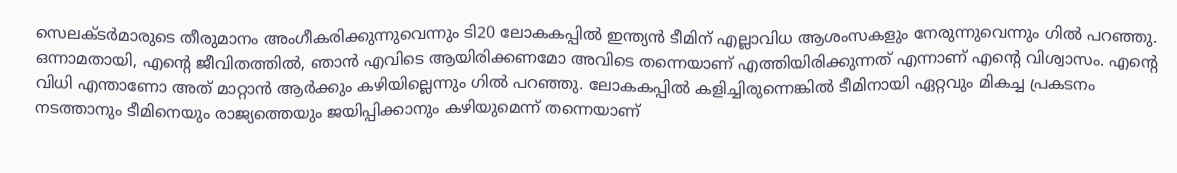സെലക്ടര്‍മാരുടെ തീരുമാനം അംഗീകരിക്കുന്നുവെന്നും ടി20 ലോകകപ്പില്‍ ഇന്ത്യൻ ടീമിന് എല്ലാവിധ ആശംസകളും നേരുന്നുവെന്നും ഗില്‍ പറ‍ഞ്ഞു. ഒന്നാമതായി, എന്‍റെ ജീവിതത്തിൽ, ഞാൻ എവിടെ ആയിരിക്കണമോ അവിടെ തന്നെയാണ് എത്തിയിരിക്കുന്നത് എന്നാണ് എന്‍റെ വിശ്വാസം. എന്‍റെ വിധി എന്താണോ അത് മാറ്റാന്‍ ആര്‍ക്കും കഴിയില്ലെന്നും ഗില്‍ പറഞ്ഞു. ലോകകപ്പില്‍ കളിച്ചിരുന്നെങ്കില്‍ ടീമിനായി ഏറ്റവും മികച്ച പ്രകടനം നടത്താനും ടീമിനെയും രാജ്യത്തെയും ജയിപ്പിക്കാനും കഴിയുമെന്ന് തന്നെയാണ്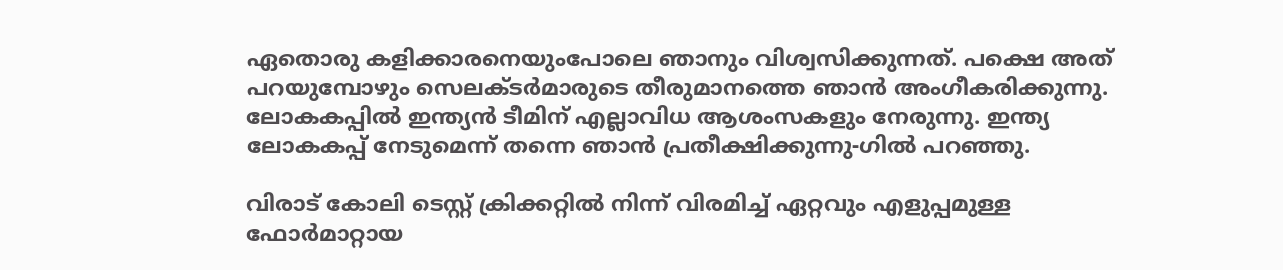ഏതൊരു കളിക്കാരനെയുംപോലെ ഞാനും വിശ്വസിക്കുന്നത്. പക്ഷെ അത് പറയുമ്പോഴും സെലക്ടര്‍മാരുടെ തീരുമാനത്തെ ഞാന്‍ അംഗീകരിക്കുന്നു. ലോകകപ്പില്‍ ഇന്ത്യൻ ടീമിന് എല്ലാവിധ ആശംസകളും നേരുന്നു. ഇന്ത്യ ലോകകപ്പ് നേടുമെന്ന് തന്നെ ഞാന്‍ പ്രതീക്ഷിക്കുന്നു-ഗില്‍ പറഞ്ഞു.

വിരാട് കോലി ടെസ്റ്റ് ക്രിക്കറ്റില്‍ നിന്ന് വിരമിച്ച് ഏറ്റവും എളുപ്പമുള്ള ഫോര്‍മാറ്റായ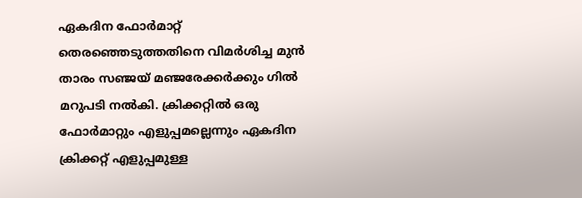ഏകദിന ഫോര്‍മാറ്റ് തെരഞ്ഞെടുത്തതിനെ വിമര്‍ശിച്ച മുന്‍ താരം സഞ്ജയ് മഞ്ജരേക്കര്‍ക്കും ഗില്‍ മറുപടി നല്‍കി. ക്രിക്കറ്റില്‍ ഒരു ഫോര്‍മാറ്റും എളുപ്പമല്ലെന്നും ഏകദിന ക്രിക്കറ്റ് എളുപ്പമുള്ള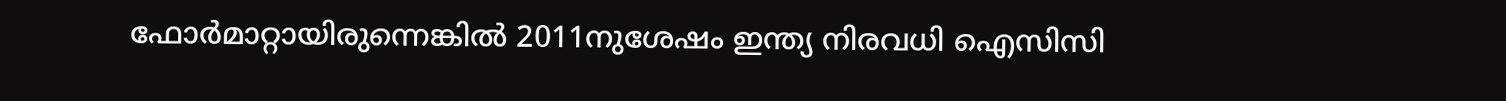ഫോര്‍മാറ്റായിരുന്നെങ്കില്‍ 2011നുശേഷം ഇന്ത്യ നിരവധി ഐസിസി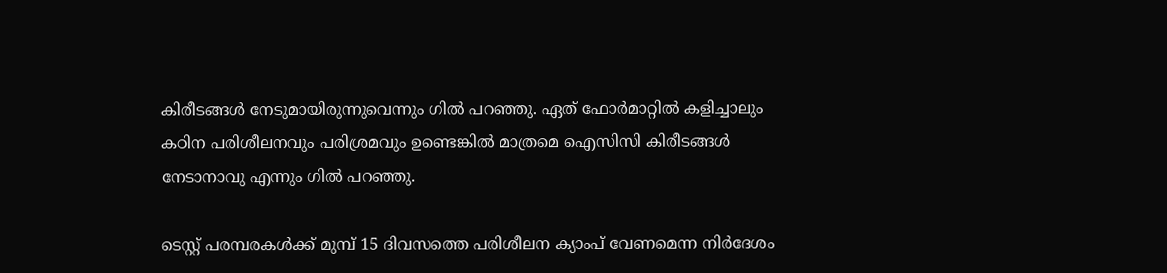കിരീടങ്ങള്‍ നേടുമായിരുന്നുവെന്നും ഗില്‍ പറഞ്ഞു. ഏത് ഫോര്‍മാറ്റില്‍ കളിച്ചാലും കഠിന പരിശീലനവും പരിശ്രമവും ഉണ്ടെങ്കില്‍ മാത്രമെ ഐസിസി കിരീടങ്ങള്‍ നേടാനാവു എന്നും ഗില്‍ പറഞ്ഞു.

ടെസ്റ്റ് പരമ്പരകള്‍ക്ക് മുമ്പ് 15 ദിവസത്തെ പരിശീലന ക്യാംപ് വേണമെന്ന നിര്‍ദേശം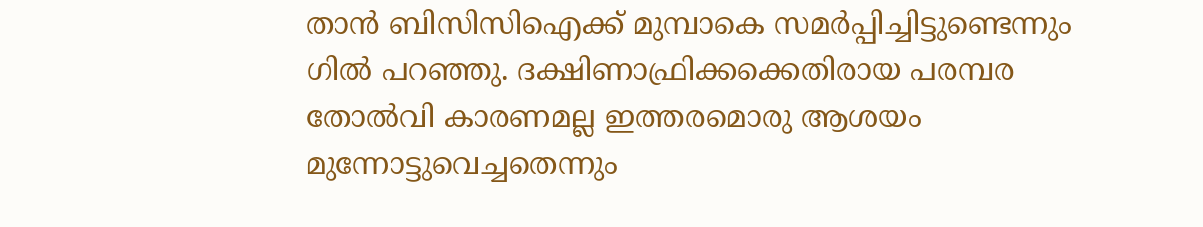താന്‍ ബിസിസിഐക്ക് മുമ്പാകെ സമര്‍പ്പിച്ചിട്ടുണ്ടെന്നും ഗില്‍ പറഞ്ഞു. ദക്ഷിണാഫ്രിക്കക്കെതിരായ പരമ്പര തോല്‍വി കാരണമല്ല ഇത്തരമൊരു ആശയം മുന്നോട്ടുവെച്ചതെന്നും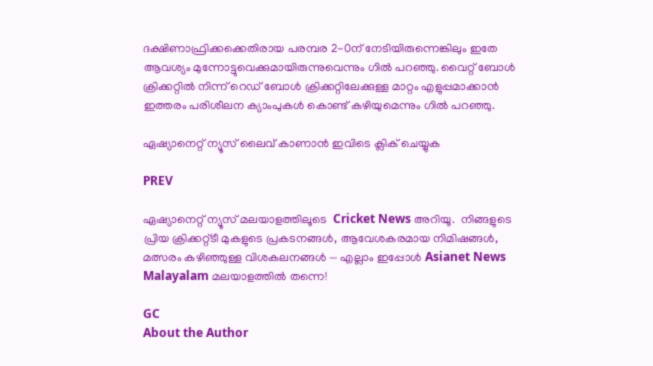ദക്ഷിണാഫ്രിക്കക്കെതിരായ പരമ്പര 2-0ന് നേടിയിരുന്നെങ്കിലും ഇതേ ആവശ്യം മുന്നോട്ടുവെക്കുമായിരുന്നുവെന്നും ഗില്‍ പറഞ്ഞു. വൈറ്റ് ബോള്‍ ക്രിക്കറ്റില്‍ നിന്ന് റെഡ് ബോള്‍ ക്രിക്കറ്റിലേക്കുള്ള മാറ്റം എളുപ്പമാക്കാന്‍ ഇത്തരം പരിശീലന ക്യാംപുകള്‍ കൊണ്ട് കഴിയുമെന്നും ഗില്‍ പറഞ്ഞു.

ഏഷ്യാനെറ്റ് ന്യൂസ് ലൈവ് കാണാന്‍ ഇവിടെ ക്ലിക് ചെയ്യുക

PREV

ഏഷ്യാനെറ്റ് ന്യൂസ് മലയാളത്തിലൂടെ  Cricket News അറിയൂ.  നിങ്ങളുടെ പ്രിയ ക്രിക്കറ്റ്ടീ മുകളുടെ പ്രകടനങ്ങൾ, ആവേശകരമായ നിമിഷങ്ങൾ, മത്സരം കഴിഞ്ഞുള്ള വിശകലനങ്ങൾ — എല്ലാം ഇപ്പോൾ Asianet News Malayalam മലയാളത്തിൽ തന്നെ!

GC
About the Author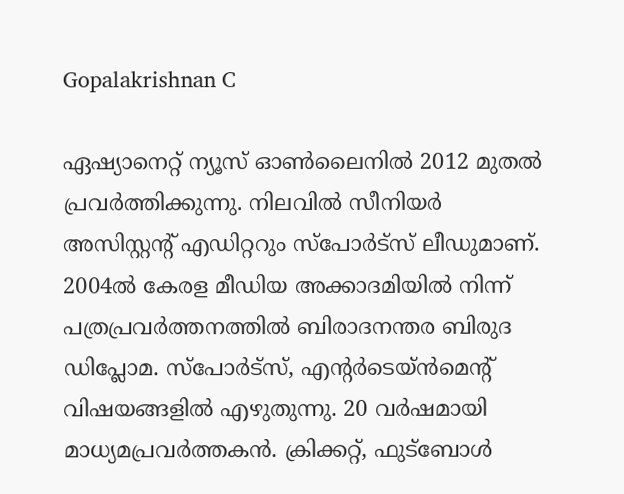Gopalakrishnan C

ഏഷ്യാനെറ്റ് ന്യൂസ് ഓണ്‍ലൈനില്‍ 2012 മുതല്‍ പ്രവര്‍ത്തിക്കുന്നു. നിലവില്‍ സീനിയര്‍ അസിസ്റ്റന്‍റ് എഡിറ്ററും സ്പോർട്സ് ലീഡുമാണ്. 2004ൽ കേരള മീഡിയ അക്കാദമിയില്‍ നിന്ന് പത്രപ്രവര്‍ത്തനത്തില്‍ ബിരാദനന്തര ബിരുദ ഡിപ്ലോമ. സ്പോര്‍ട്സ്, എന്‍റര്‍ടെയ്ൻമെന്‍റ് വിഷയങ്ങളില്‍ എഴുതുന്നു. 20 വര്‍ഷമായി മാധ്യമപ്രവര്‍ത്തകൻ. ക്രിക്കറ്റ്, ഫുട്ബോള്‍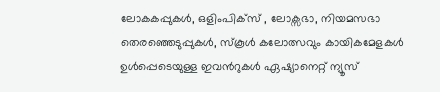ലോകകപ്പുകൾ, ഒളിംപിക്സ് , ലോക്സഭാ, നിയമസഭാ തെരഞ്ഞെടുപ്പുകള്‍, സ്കൂള്‍ കലോത്സവും കായികമേളകള്‍ ഉള്‍പ്പെടെയുള്ള ഇവന്‍റുകള്‍ ഏഷ്യാനെറ്റ് ന്യൂസ്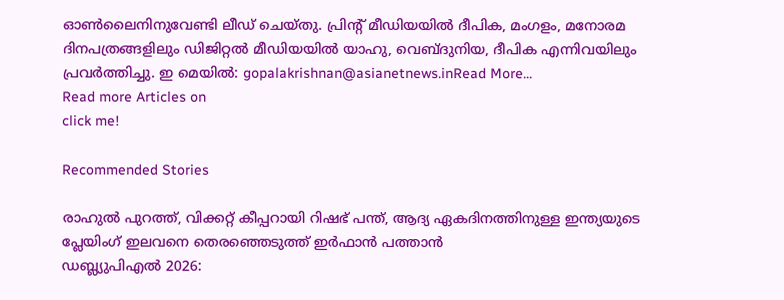ഓണ്‍ലൈനിനുവേണ്ടി ലീഡ് ചെയ്തു. പ്രിന്‍റ് മീഡിയയില്‍ ദീപിക, മംഗളം, മനോരമ ദിനപത്രങ്ങളിലും ഡിജിറ്റൽ മീഡിയയില്‍ യാഹു, വെബ്ദുനിയ, ദീപിക എന്നിവയിലും പ്രവര്‍ത്തിച്ചു. ഇ മെയില്‍: gopalakrishnan@asianetnews.inRead More...
Read more Articles on
click me!

Recommended Stories

രാഹുല്‍ പുറത്ത്, വിക്കറ്റ് കീപ്പറായി റിഷഭ് പന്ത്, ആദ്യ ഏകദിനത്തിനുള്ള ഇന്ത്യയുടെ പ്ലേയിംഗ് ഇലവനെ തെരഞ്ഞെടുത്ത് ഇര്‍ഫാന്‍ പത്താന്‍
ഡബ്ല്യുപിഎല്‍ 2026: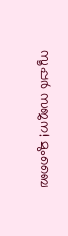സൂപ്പർ സജന! മുംബൈ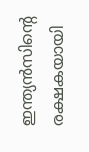ഇന്ത്യൻസിന്റെ രക്ഷകയായി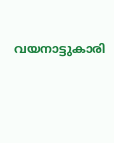വയനാട്ടുകാരി